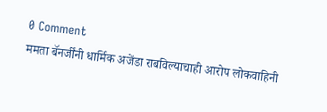0 Comment
ममता बॅनर्जींनी धार्मिक अजेंडा राबविल्याचाही आरोप लोकवाहिनी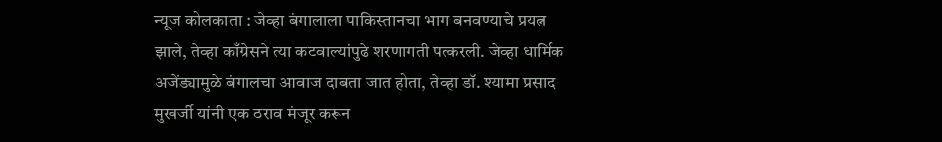न्यूज कोलकाता : जेव्हा बंगालाला पाकिस्तानचा भाग बनवण्याचे प्रयत्न झाले, तेव्हा काँग्रेसने त्या कटवाल्यांपुढे शरणागती पत्करली. जेव्हा धार्मिक अजेंड्यामुळे बंगालचा आवाज दाबता जात होता, तेव्हा डॉ. श्यामा प्रसाद मुखर्जी यांनी एक ठराव मंजूर करून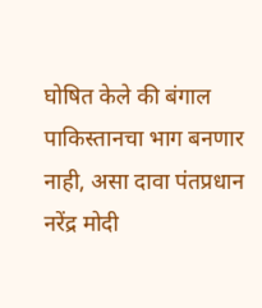घोषित केले की बंगाल पाकिस्तानचा भाग बनणार नाही, असा दावा पंतप्रधान नरेंद्र मोदी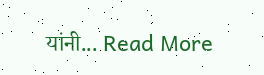यांनी... Read More